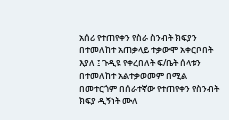አሰሪ የተጠየቀን የስራ ስንብት ክፍያን በተመለከተ አጠቃላይ ተቃውሞ አቀርቦበት እያለ ፤ ጉዲዩ የቀረበለት ፍ/ቤት ሰላቱን በተመለከተ አልተቃወመም በሚል በመተርጎም በሰራተኛው የተጠየቀን የስንብት ክፍያ ዲኝነት ሙለ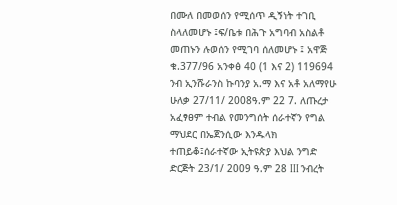በሙለ በመወሰን የሚሰጥ ዲኝነት ተገቢ ስላለመሆኑ ፤ፍ/ቤቱ በሕጉ አግባብ አስልቶ መጠኑን ሉወሰን የሚገባ ሰለመሆኑ ፤ አዋጅ ቁ.377/96 አንቀፅ 40 (1 እና 2) 119694 ንብ ኢንሹራንስ ኩባንያ አ.ማ እና አቶ አለማየሁ ሁለቃ 27/11/ 2008ዓ.ም 22 7. ለጡረታ አፈፃፀም ተብል የመንግሰት ሰራተኛን የግል ማህደር በኤጀንሲው እንዱላክ ተጠይቆ፤ሰራተኛው ኢትዩጵያ እህል ንግድ ድርጅት 23/1/ 2009 ዓ.ም 28 III ንብረት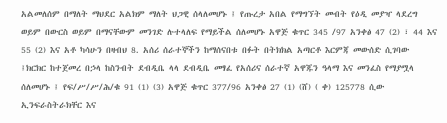አልመለሰም በማለት ማህደር አልክም ማለት ህጋዊ ሰላለመሆኑ ፤ የጡረታ አበል የማግኘት መብት የዕዲ መያዣ ላደረግ ወይም በውርስ ወይም በማናቸውም መንገድ ሉተላለፍ የማይችል ሰለመሆኑ አዋጅ ቁጥር 345 /97 አንቀፅ 47 (2) ፣ 44 እና 55 (2) እና አቶ ካሳሁን በዛብህ 8. አሰሪ ሰራተኞችን ከማሰናበቱ በፉት በትክክል አጣርቶ እርምጃ መውሰድ ሲገባው ፤ክርክር ከተጀመረ በኃላ ከስንብት ደብዲቤ ላላ ደብዲቤ መፃፈ የአሰሪና ሰራተኛ አዋጁን ዓላማ እና መንፈስ የማያሟላ ሰለመሆኑ ፤ የፍ/ሥ/ሥ/ሕ/ቁ 91 (1) (3) አዋጅ ቁጥር 377/96 አንቀፅ 27 (1) (ሸ) ( ቀ) 125778 ሲው ኢንፍራስትራክቸር እና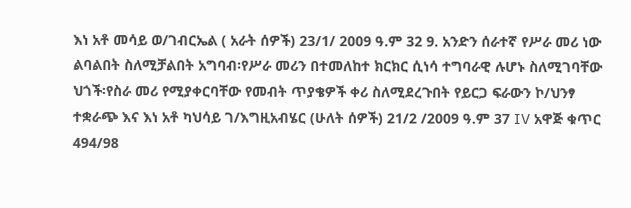እነ አቶ መሳይ ወ/ገብርኤል ( አራት ሰዎች) 23/1/ 2009 ዓ.ም 32 9. አንድን ሰራተኛ የሥራ መሪ ነው ልባልበት ስለሚቻልበት አግባብ፡የሥራ መሪን በተመለከተ ክርክር ሲነሳ ተግባራዊ ሉሆኑ ስለሚገባቸው ህጎች፡የስራ መሪ የሚያቀርባቸው የመብት ጥያቄዎች ቀሪ ስለሚደረጉበት የይርጋ ፍራውን ኮ/ህንፃ ተቋራጭ እና እነ አቶ ካህሳይ ገ/እግዚአብሄር (ሁለት ሰዎች) 21/2 /2009 ዓ.ም 37 IV አዋጅ ቁጥር 494/98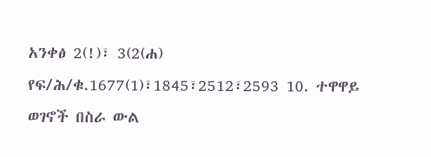አንቀፅ 2(!)፣ 3(2(ሐ) የፍ/ሕ/ቁ.1677(1)፣1845፣2512፣2593 10. ተዋዋይ ወገኖች በስራ ውል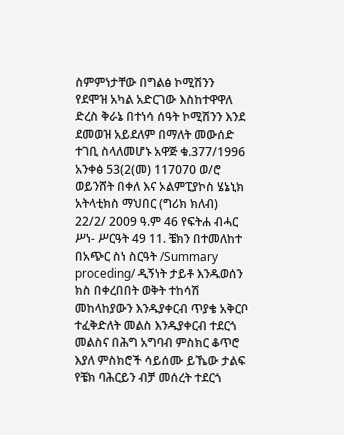ስምምነታቸው በግልፅ ኮሚሽንን የደሞዝ አካል አድርገው እስከተዋዋለ ድረስ ቅራኔ በተነሳ ሰዓት ኮሚሽንን እንደ ደመወዝ አይደለም በማለት መውሰድ ተገቢ ስላለመሆኑ አዋጅ ቁ.377/1996 አንቀፅ 53(2(መ) 117070 ወ/ሮ ወይንሸት በቀለ እና ኦልምፒያኮስ ሄኔኒክ አትላቲክስ ማህበር (ግሪክ ክለብ) 22/2/ 2009 ዓ.ም 46 የፍትሐ ብሓር ሥነ- ሥርዓት 49 11. ቼክን በተመለከተ በአጭር ስነ ስርዓት /Summary proceding/ ዲኝነት ታይቶ እንዱወሰን ክስ በቀረበበት ወቅት ተከሳሽ መከላከያውን እንዱያቀርብ ጥያቄ አቅርቦ ተፈቅድለት መልስ እንዱያቀርብ ተደርጎ መልስና በሕግ አግባብ ምስክር ቆጥሮ እያለ ምስክሮች ሳይሰሙ ይኼው ታልፍ የቼክ ባሕርይን ብቻ መሰረት ተደርጎ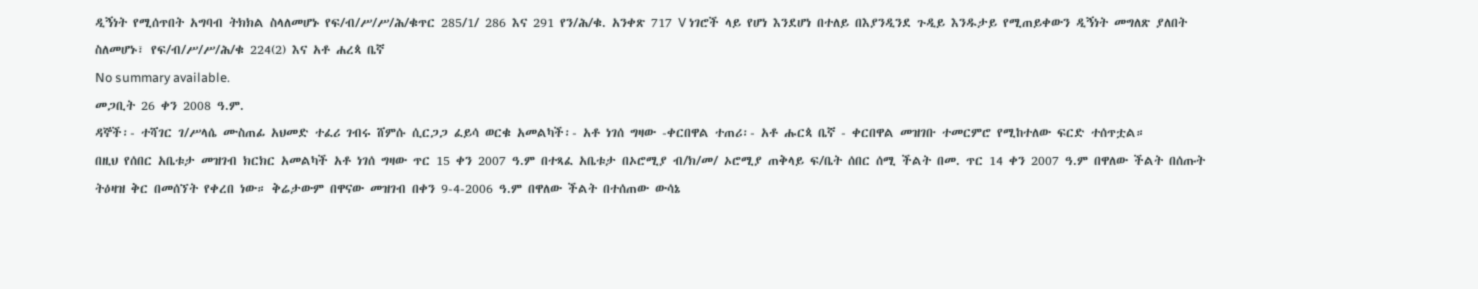ዲኝነት የሚሰጥበት አግባብ ትክክል ስላለመሆኑ የፍ/ብ/ሥ/ሥ/ሕ/ቁጥር 285/1/ 286 እና 291 የን/ሕ/ቁ. አንቀጽ 717 V ነገሮች ላይ የሆነ እንደሆነ በተለይ በእያንዲንደ ጉዲይ እንዱታይ የሚጠይቀውን ዲኝነት መግለጽ ያለበት ስለመሆኑ፣ የፍ/ብ/ሥ/ሥ/ሕ/ቁ 224(2) እና አቶ ሐረጳ ቤኛ
No summary available.
መጋቢት 26 ቀን 2008 ዓ.ም.
ዳኞች፡- ተሻገር ገ/ሥላሴ ሙስጠፊ አህመድ ተፈሪ ገብሩ ሸምሱ ሲርጋጋ ፈይሳ ወርቁ አመልካች፡- አቶ ነገሰ ግዛው -ቀርበዋል ተጠሪ፡- አቶ ሑርጳ ቤኛ - ቀርበዋል መዝገቡ ተመርምሮ የሚከተለው ፍርድ ተሰጥቷል።
በዚህ የሰበር አቤቱታ መዝገብ ክርክር አመልካች አቶ ነገሰ ግዛው ጥር 15 ቀን 2007 ዓ.ም በተጻፈ አቤቱታ በኦሮሚያ ብ/ክ/መ/ ኦሮሚያ ጠቅላይ ፍ/ቤት ሰበር ሰሚ ችልት በመ. ጥር 14 ቀን 2007 ዓ.ም በዋለው ችልት በሰጡት ትዕዛዝ ቅር በመሰኘት የቀረበ ነው። ቅሬታውም በዋናው መዝገብ በቀን 9-4-2006 ዓ.ም በዋለው ችልት በተሰጠው ውሳኔ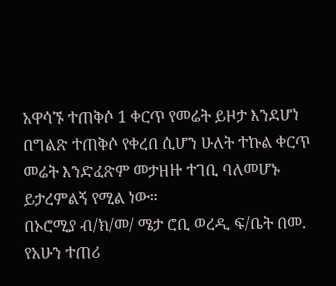አዋሳኙ ተጠቅሶ 1 ቀርጥ የመሬት ይዞታ እንደሆነ በግልጽ ተጠቅሶ የቀረበ ሲሆን ሁለት ተኩል ቀርጥ መሬት እንድፈጽም መታዘዙ ተገቢ ባለመሆኑ ይታረምልኝ የሚል ነው።
በኦሮሚያ ብ/ክ/መ/ ሜታ ሮቢ ወረዲ ፍ/ቤት በመ. የአሁን ተጠሪ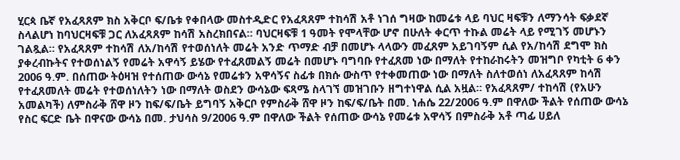ሂርጳ ቤኛ የአፈጻጸም ክስ አቅርቦ ፍ/ቤቱ የቀበላው መስተዲድር የአፈጻጸም ተከሳሽ አቶ ነገሰ ግዛው ከመሬቱ ላይ ባህር ዛፍቹን ለማንሳት ፍቃደኛ ስላልሆነ ከባህርዛፍቹ ጋር ለአፈጻጸም ከሳሽ አስረክበናል። ባህርዛፍቹ 1 ዓመት የሞላቸው ሆኖ በሁለት ቀርጥ ተኩል መሬት ላይ የሚገኝ መሆኑን ገልጿል። የአፈጻጸም ተከሳሽ ለአ/ከሳሽ የተወሰነለት መሬት አንድ ጥማድ ብቻ በመሆኑ ላላውን መፈጸም አይገባኝም ሲል የአ/ከሳሽ ደግሞ ክስ ያቀረብኩትና የተወሰነልኝ የመሬት አዋሳኝ ይሄው የተፈጸመልኝ መሬት በመሆኑ ባግባቡ የተፈጸመ ነው በማለት የተከራከሩትን መዝግቦ የካቲት 6 ቀን 2006 ዓ.ም. በሰጠው ትዕዛዝ የተሰጠው ውሳኔ የመሬቱን አዋሳኝና ስፊቱ በክሱ ውስጥ የተቀመጠው ነው በማለት ስለተወሰነ ለአፈጻጸም ከሳሽ የተፈጸመለት መሬት የተወሰነለትን ነው በማለት ወስደን ውሳኔው ፍጻሜ ስላገኘ መዝገቡን ዘግተነዋል ሲል አዟል። የአፈጻጸም/ ተከሳሽ (የአሁን አመልካች) ለምስራቅ ሸዋ ዞን ከፍ/ፍ/ቤት ይግባኝ አቅርቦ የምስራቅ ሸዋ ዞን ከፍ/ፍ/ቤት በመ. ነሐሴ 22/2006 ዓ.ም በዋለው ችልት የሰጠው ውሳኔ የስር ፍርድ ቤት በዋናው ውሳኔ በመ. ታህሳስ 9/2006 ዓ.ም በዋለው ችልት የሰጠው ውሳኔ የመሬቱ አዋሳኝ በምስራቅ አቶ ጣፊ ሀይለ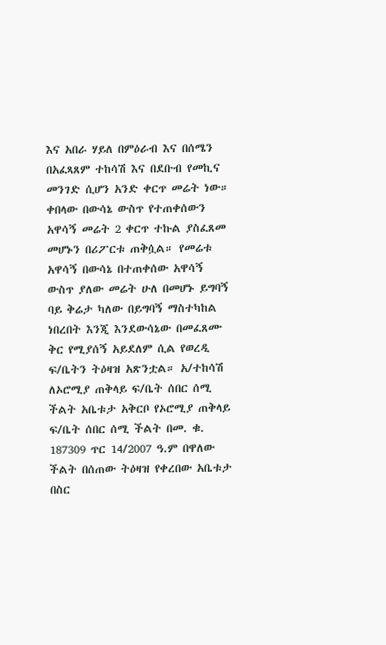እና አበራ ሃይለ በምዕራብ እና በሰሜን በአፈጻጸም ተከሳሽ እና በደቡብ የመኪና መንገድ ሲሆን አንድ ቀርጥ መሬት ነው። ቀበላው በውሳኔ ውስጥ የተጠቀሰውን አዋሳኝ መሬት 2 ቀርጥ ተኩል ያስፈጸመ መሆኑን በሪፖርቱ ጠቅሷል። የመሬቱ አዋሳኝ በውሳኔ በተጠቀሰው አዋሳኝ ውስጥ ያለው መሬት ሁለ በመሆኑ ይግባኝ ባይ ቅሬታ ካለው በይግባኝ ማስተካከል ነበረበት እንጂ እንደውሳኔው በመፈጸሙ ቅር የሚያሰኝ አይደለም ሲል የወረዲ ፍ/ቤትን ትዕዛዝ አጽንቷል። አ/ተከሳሽ ለኦሮሚያ ጠቅላይ ፍ/ቤት ሰበር ሰሚ ችልት አቤቱታ አቅርቦ የኦሮሚያ ጠቅላይ ፍ/ቤት ሰበር ሰሚ ችልት በመ. ቁ. 187309 ጥር 14/2007 ዓ.ም በዋለው ችልት በሰጠው ትዕዛዝ የቀረበው አቤቱታ በስር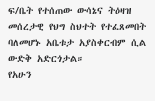ፍ/ቤት የተሰጠው ውሳኔና ትዕዛዝ መሰረታዊ የህግ ስህተት የተፈጸመበት ባለመሆኑ አቤቱታ አያስቀርብም ሲል ውድቅ አድርጎታል።
የአሁን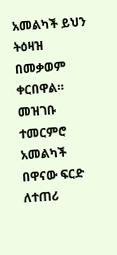አመልካች ይህን ትዕዛዝ በመቃወም ቀርበዋል። መዝገቡ ተመርምሮ አመልካች በዋናው ፍርድ ለተጠሪ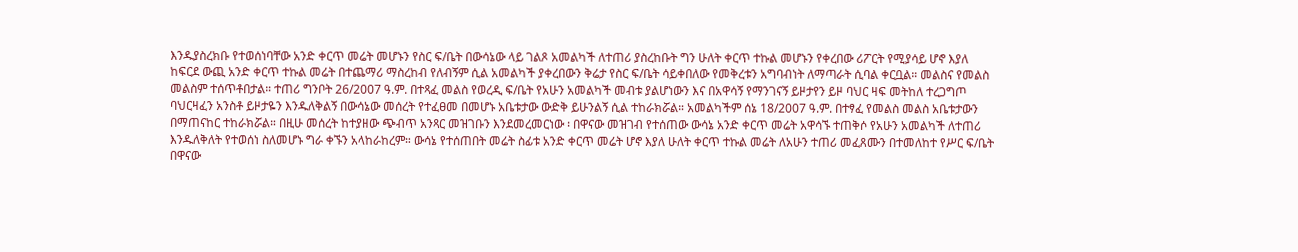እንዱያስረክቡ የተወሰነባቸው አንድ ቀርጥ መሬት መሆኑን የስር ፍ/ቤት በውሳኔው ላይ ገልጾ አመልካች ለተጠሪ ያስረከቡት ግን ሁለት ቀርጥ ተኩል መሆኑን የቀረበው ሪፖርት የሚያሳይ ሆኖ እያለ ከፍርደ ውጪ አንድ ቀርጥ ተኩል መሬት በተጨማሪ ማስረከብ የለብኝም ሲል አመልካች ያቀረበውን ቅሬታ የስር ፍ/ቤት ሳይቀበለው የመቅረቱን አግባብነት ለማጣራት ሲባል ቀርቧል። መልስና የመልስ መልስም ተሰጥቶበታል። ተጠሪ ግንቦት 26/2007 ዓ.ም. በተጻፈ መልስ የወረዲ ፍ/ቤት የአሁን አመልካች መብቱ ያልሆነውን እና በአዋሳኝ የማንገናኝ ይዞታየን ይዞ ባህር ዛፍ መትከለ ተረጋግጦ ባህርዛፈን አንስቶ ይዞታዬን እንዱለቅልኝ በውሳኔው መሰረት የተፈፀመ በመሆኑ አቤቱታው ውድቅ ይሁንልኝ ሲል ተከራክሯል። አመልካችም ሰኔ 18/2007 ዓ.ም. በተፃፈ የመልስ መልስ አቤቱታውን በማጠናከር ተከራክሯል። በዚሁ መሰረት ከተያዘው ጭብጥ አንጻር መዝገቡን እንደመረመርነው ፡ በዋናው መዝገብ የተሰጠው ውሳኔ አንድ ቀርጥ መሬት አዋሳኙ ተጠቅሶ የአሁን አመልካች ለተጠሪ እንዱለቅለት የተወሰነ ስለመሆኑ ግራ ቀኙን አላከራከረም። ውሳኔ የተሰጠበት መሬት ስፊቱ አንድ ቀርጥ መሬት ሆኖ እያለ ሁለት ቀርጥ ተኩል መሬት ለአሁን ተጠሪ መፈጸሙን በተመለከተ የሥር ፍ/ቤት በዋናው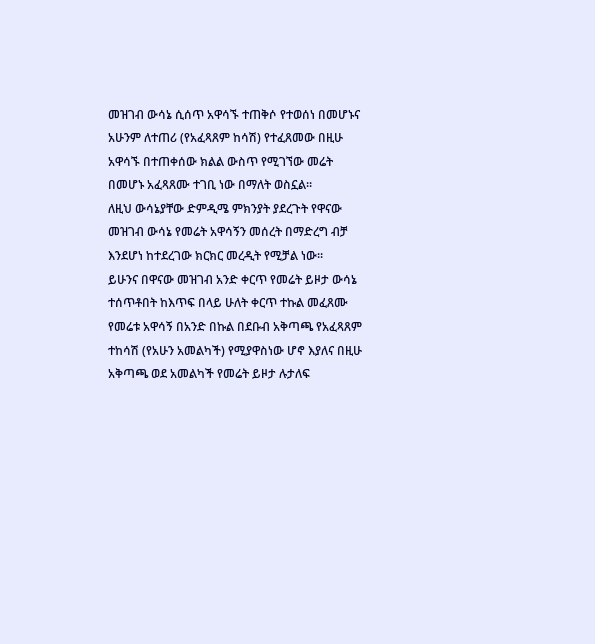መዝገብ ውሳኔ ሲሰጥ አዋሳኙ ተጠቅሶ የተወሰነ በመሆኑና አሁንም ለተጠሪ (የአፈጻጸም ከሳሽ) የተፈጸመው በዚሁ አዋሳኙ በተጠቀሰው ክልል ውስጥ የሚገኘው መሬት በመሆኑ አፈጻጸሙ ተገቢ ነው በማለት ወስኗል።
ለዚህ ውሳኔያቸው ድምዲሜ ምክንያት ያደረጉት የዋናው መዝገብ ውሳኔ የመሬት አዋሳኝን መሰረት በማድረግ ብቻ እንደሆነ ከተደረገው ክርክር መረዲት የሚቻል ነው።
ይሁንና በዋናው መዝገብ አንድ ቀርጥ የመሬት ይዞታ ውሳኔ ተሰጥቶበት ከእጥፍ በላይ ሁለት ቀርጥ ተኩል መፈጸሙ የመሬቱ አዋሳኝ በአንድ በኩል በደቡብ አቅጣጫ የአፈጻጸም ተከሳሽ (የአሁን አመልካች) የሚያዋስነው ሆኖ እያለና በዚሁ አቅጣጫ ወደ አመልካች የመሬት ይዞታ ሉታለፍ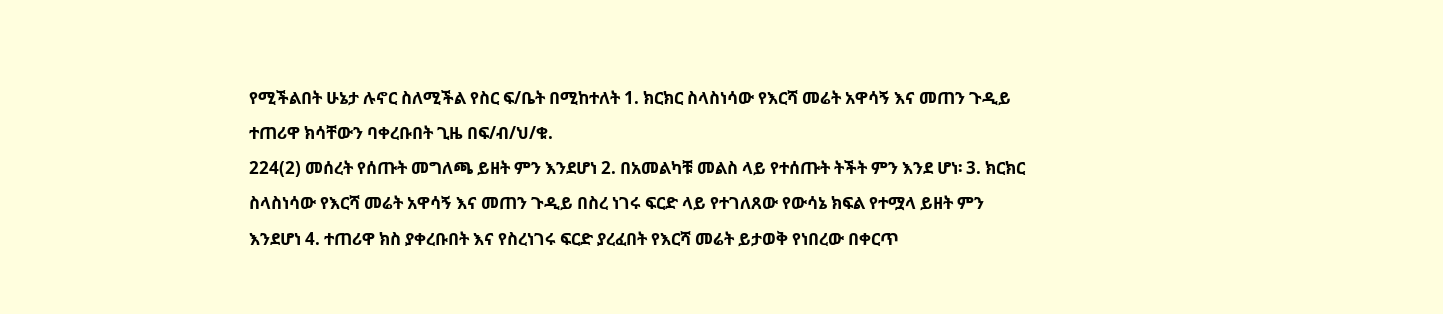የሚችልበት ሁኔታ ሉኖር ስለሚችል የስር ፍ/ቤት በሚከተለት 1. ክርክር ስላስነሳው የእርሻ መሬት አዋሳኝ እና መጠን ጉዲይ ተጠሪዋ ክሳቸውን ባቀረቡበት ጊዜ በፍ/ብ/ህ/ቁ.
224(2) መሰረት የሰጡት መግለጫ ይዘት ምን እንደሆነ 2. በአመልካቹ መልስ ላይ የተሰጡት ትችት ምን እንደ ሆነ፡ 3. ክርክር ስላስነሳው የእርሻ መሬት አዋሳኝ እና መጠን ጉዲይ በስረ ነገሩ ፍርድ ላይ የተገለጸው የውሳኔ ክፍል የተሟላ ይዘት ምን እንደሆነ 4. ተጠሪዋ ክስ ያቀረቡበት እና የስረነገሩ ፍርድ ያረፈበት የእርሻ መሬት ይታወቅ የነበረው በቀርጥ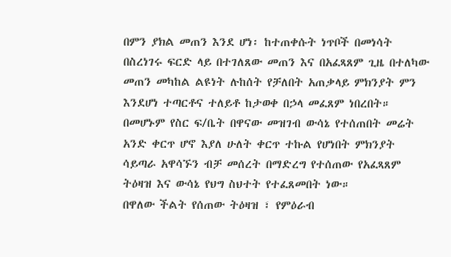በምን ያክል መጠን እንደ ሆነ፡ ከተጠቀሱት ነጥቦች በመነሳት በስረነገሩ ፍርድ ላይ በተገለጸው መጠን እና በአፈጻጸም ጊዜ በተለካው መጠን መካከል ልዩነት ሉከሰት የቻለበት አጠቃላይ ምክንያት ምን እንደሆነ ተጣርቶና ተለይቶ ከታወቀ በኃላ መፈጸም ነበረበት። በመሆኑም የስር ፍ/ቤት በዋናው መዝገብ ውሳኔ የተሰጠበት መሬት አንድ ቀርጥ ሆኖ እያለ ሁለት ቀርጥ ተኩል የሆነበት ምክንያት ሳይጣራ አዋሳኙን ብቻ መሰረት በማድረግ የተሰጠው የአፈጻጸም ትዕዛዝ እና ውሳኔ የህግ ስህተት የተፈጸመበት ነው።
በዋለው ችልት የሰጠው ትዕዛዝ ፣ የምዕራብ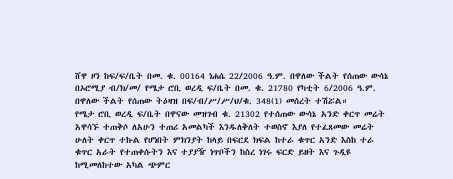ሸዋ ዞን ከፍ/ፍ/ቤት በመ. ቁ. 00164 ነሐሴ 22/2006 ዓ.ም. በዋለው ችልት የሰጠው ውሳኔ በኦሮሚያ ብ/ክ/መ/ የሜታ ሮቢ ወረዲ ፍ/ቤት በመ. ቁ. 21780 የካቲት 6/2006 ዓ.ም. በዋለው ችልት የሰጠው ትዕዛዝ በፍ/ብ/ሥ/ሥ/ህ/ቁ. 348(1) መሰረት ተሽሯል።
የሜታ ሮቢ ወረዲ ፍ/ቤት በዋናው መዝገብ ቁ. 21302 የተሰጠው ውሳኔ አንድ ቀርጥ መሬት አዋሳኙ ተጠቅሶ ለአሁን ተጠሪ አመልካች እንዱለቅለት ተወስኖ እያለ የተፈጸመው መሬት ሁለት ቀርጥ ተኩል የሆነበት ምክንያት ከላይ በፍርደ ክፍል ከተራ ቁጥር አንድ እስከ ተራ ቁጥር አራት የተጠቀሱትን እና ተያያዥ ነጥቦችን ከስረ ነገሩ ፍርድ ይዘት እና ጉዲዩ ከሚመለከተው አካል ጭምር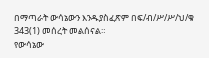በማጣራት ውሳኔውን እንዱያስፈጽም በፍ/ብ/ሥ/ሥ/ህ/ቁ 343(1) መሰረት መልሰናል።
የውሳኔው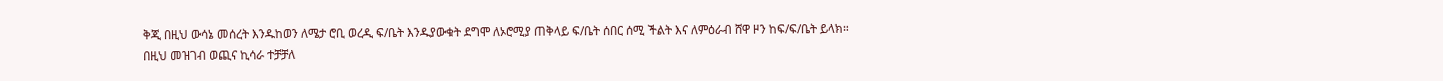ቅጂ በዚህ ውሳኔ መሰረት እንዱከወን ለሜታ ሮቢ ወረዲ ፍ/ቤት እንዱያውቁት ደግሞ ለኦሮሚያ ጠቅላይ ፍ/ቤት ሰበር ሰሚ ችልት እና ለምዕራብ ሸዋ ዞን ከፍ/ፍ/ቤት ይላክ።
በዚህ መዝገብ ወጪና ኪሳራ ተቻቻለ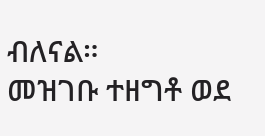ብለናል።
መዝገቡ ተዘግቶ ወደ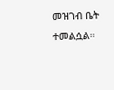መዝገብ ቤት ተመልሷል።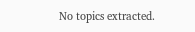No topics extracted.